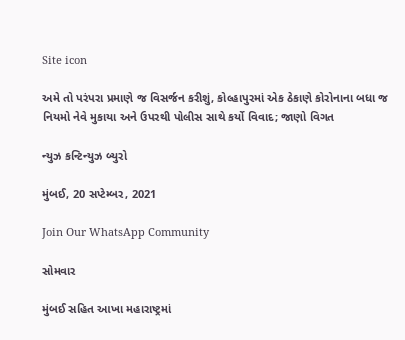Site icon

અમે તો પરંપરા પ્રમાણે જ વિસર્જન કરીશું, કોલ્હાપુરમાં એક ઠેકાણે કોરોનાના બધા જ નિયમો નેવે મુકાયા અને ઉપરથી પોલીસ સાથે કર્યો વિવાદ; જાણો વિગત

ન્યુઝ કન્ટિન્યુઝ બ્યુરો

મુંબઈ, 20 સપ્ટેમ્બર, 2021

Join Our WhatsApp Community

સોમવાર

મુંબઈ સહિત આખા મહારાષ્ટ્રમાં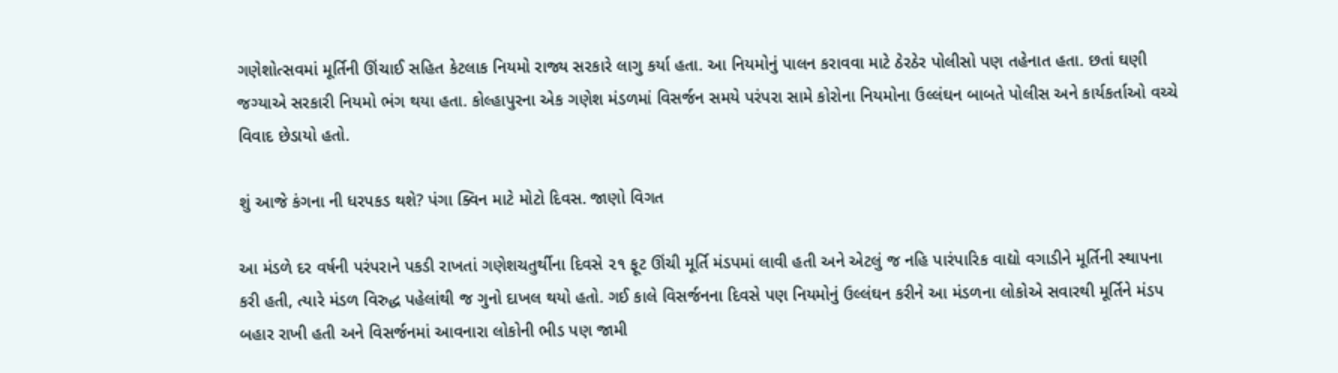ગણેશોત્સવમાં મૂર્તિની ઊંચાઈ સહિત કેટલાક નિયમો રાજ્ય સરકારે લાગુ કર્યા હતા. આ નિયમોનું પાલન કરાવવા માટે ઠેરઠેર પોલીસો પણ તહેનાત હતા. છતાં ઘણી જગ્યાએ સરકારી નિયમો ભંગ થયા હતા. કોલ્હાપુરના એક ગણેશ મંડળમાં વિસર્જન સમયે પરંપરા સામે કોરોના નિયમોના ઉલ્લંઘન બાબતે પોલીસ અને કાર્યકર્તાઓ વચ્ચે વિવાદ છેડાયો હતો.

શું આજે કંગના ની ધરપકડ થશે? પંગા‌ ક્વિન માટે મોટો દિવસ. જાણો વિગત

આ મંડળે દર વર્ષની પરંપરાને પકડી રાખતાં ગણેશચતુર્થીના દિવસે ૨૧ ફૂટ ઊંચી મૂર્તિ મંડપમાં લાવી હતી અને એટલું જ નહિ પારંપારિક વાદ્યો વગાડીને મૂર્તિની સ્થાપના કરી હતી, ત્યારે મંડળ વિરુદ્ધ પહેલાંથી જ ગુનો દાખલ થયો હતો. ગઈ કાલે વિસર્જનના દિવસે પણ નિયમોનું ઉલ્લંઘન કરીને આ મંડળના લોકોએ સવારથી મૂર્તિને મંડપ બહાર રાખી હતી અને વિસર્જનમાં આવનારા લોકોની ભીડ પણ જામી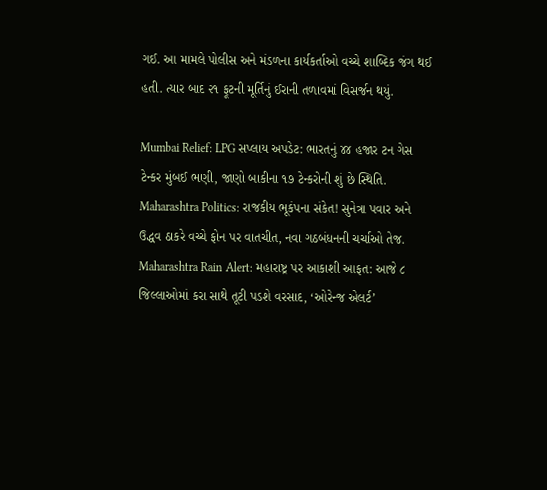ગઈ. આ મામલે પોલીસ અને મંડળના કાર્યકર્તાઓ વચ્ચે શાબ્દિક જંગ થઈ હતી. ત્યાર બાદ ૨૧ ફૂટની મૂર્તિનું ઈરાની તળાવમાં વિસર્જન થયું.

Mumbai Relief: LPG સપ્લાય અપડેટ: ભારતનું ૪૪ હજાર ટન ગેસ ટેન્કર મુંબઈ ભણી, જાણો બાકીના ૧૭ ટેન્કરોની શું છે સ્થિતિ.
Maharashtra Politics: રાજકીય ભૂકંપના સંકેત! સુનેત્રા પવાર અને ઉદ્ધવ ઠાકરે વચ્ચે ફોન પર વાતચીત, નવા ગઠબંધનની ચર્ચાઓ તેજ.
Maharashtra Rain Alert: મહારાષ્ટ્ર પર આકાશી આફત: આજે ૮ જિલ્લાઓમાં કરા સાથે તૂટી પડશે વરસાદ, ‘ઓરેન્જ એલર્ટ’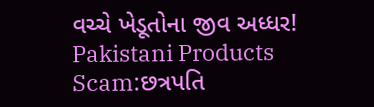વચ્ચે ખેડૂતોના જીવ અધ્ધર!
Pakistani Products Scam:છત્રપતિ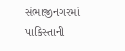સંભાજીનગરમાં પાકિસ્તાની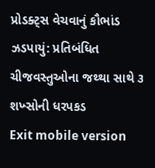પ્રોડક્ટ્સ વેચવાનું કૌભાંડ ઝડપાયું: પ્રતિબંધિત ચીજવસ્તુઓના જથ્થા સાથે ૩ શખ્સોની ધરપકડ
Exit mobile version